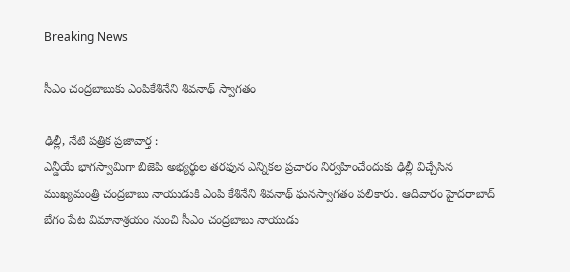Breaking News

సీఎం చంద్ర‌బాబుకు ఎంపికేశినేని శివ‌నాథ్ స్వాగ‌తం

ఢిల్లీ, నేటి పత్రిక ప్రజావార్త :
ఎన్డీయే భాగస్వామిగా బిజెపి అభ్యర్థుల తరఫున ఎన్నిక‌ల ప్ర‌చారం నిర్వహించేందుకు ఢిల్లీ విచ్చేసిన ముఖ్య‌మంత్రి చంద్ర‌బాబు నాయుడుకి ఎంపి కేశినేని శివ‌నాథ్ ఘ‌నస్వాగ‌తం ప‌లికారు. ఆదివారం హైద‌రాబాద్ బేగం పేట విమానాశ్ర‌యం నుంచి సీఎం చంద్ర‌బాబు నాయుడు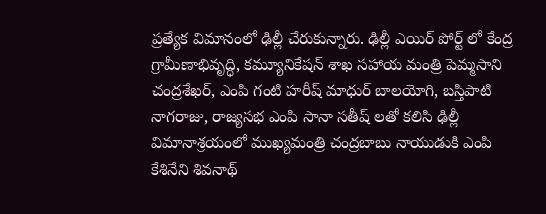ప్ర‌త్యేక విమానంలో ఢిల్లీ చేరుకున్నారు. ఢిల్లీ ఎయిర్ పోర్ట్ లో కేంద్ర గ్రామీణాభివృద్ధి, కమ్యూనికేషన్ శాఖ సహాయ మంత్రి పెమ్మ‌సాని చంద్ర‌శేఖ‌ర్, ఎంపి గంటి హరీష్ మాధుర్ బాలయోగి, బ‌స్తిపాటి నాగ‌రాజు, రాజ్య‌స‌భ ఎంపి సానా స‌తీష్ ల‌తో క‌లిసి ఢిల్లీ విమానాశ్రయంలో ముఖ్య‌మంత్రి చంద్ర‌బాబు నాయుడుకి ఎంపి కేశినేని శివ‌నాథ్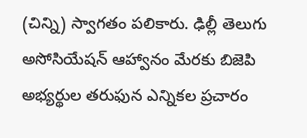(చిన్ని) స్వాగ‌తం ప‌లికారు. ఢిల్లీ తెలుగు అసోసియేషన్‌ ఆహ్వానం మేరకు బిజెపి అభ్య‌ర్థుల‌ త‌రుఫున ఎన్నిక‌ల ప్ర‌చారం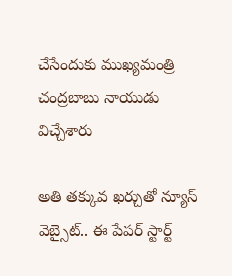చేసేందుకు ముఖ్య‌మంత్రి చంద్ర‌బాబు నాయుడు విచ్చేశారు

అతి తక్కువ ఖర్చుతో న్యూస్ వెబ్సైట్.. ఈ పేపర్ స్టార్ట్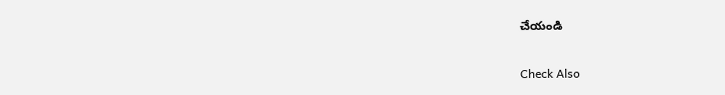చేయండి

Check Also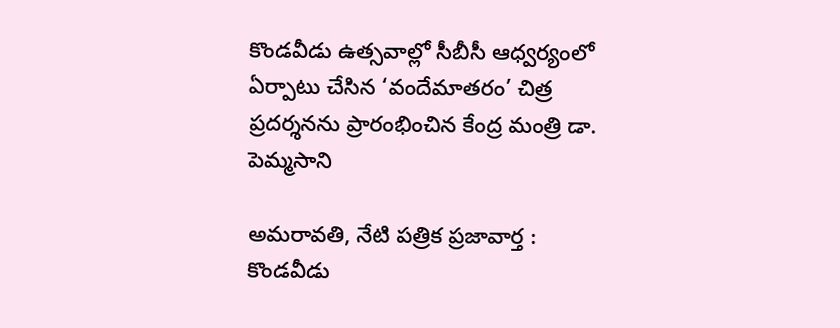కొండవీడు ఉత్సవాల్లో సీబీసీ ఆధ్వర్యంలో ఏర్పాటు చేసిన ‘వందేమాతరం’ చిత్ర ప్రదర్శనను ప్రారంభించిన కేంద్ర మంత్రి డా. పెమ్మసాని

అమరావతి, నేటి పత్రిక ప్రజావార్త : కొండవీడు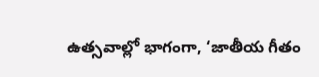ఉత్సవాల్లో భాగంగా, ‘జాతీయ గీతం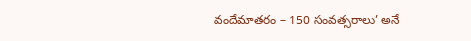వందేమాతరం – 150 సంవత్సరాలు’ అనే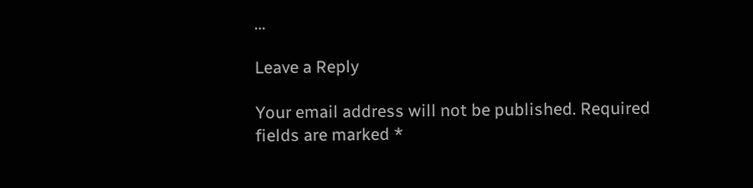…

Leave a Reply

Your email address will not be published. Required fields are marked *